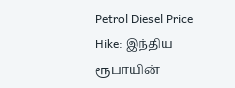Petrol Diesel Price Hike: இந்திய ரூபாயின்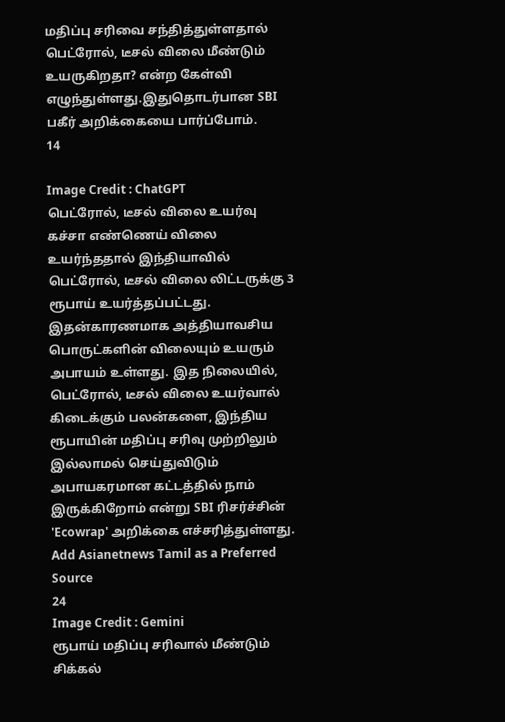மதிப்பு சரிவை சந்தித்துள்ளதால் பெட்ரோல், டீசல் விலை மீண்டும் உயருகிறதா? என்ற கேள்வி எழுந்துள்ளது.இதுதொடர்பான SBI பகீர் அறிக்கையை பார்ப்போம்.
14

Image Credit : ChatGPT
பெட்ரோல், டீசல் விலை உயர்வு
கச்சா எண்ணெய் விலை உயர்ந்ததால் இந்தியாவில் பெட்ரோல், டீசல் விலை லிட்டருக்கு 3 ரூபாய் உயர்த்தப்பட்டது. இதன்காரணமாக அத்தியாவசிய பொருட்களின் விலையும் உயரும் அபாயம் உள்ளது. இத நிலையில், பெட்ரோல், டீசல் விலை உயர்வால் கிடைக்கும் பலன்களை, இந்திய ரூபாயின் மதிப்பு சரிவு முற்றிலும் இல்லாமல் செய்துவிடும் அபாயகரமான கட்டத்தில் நாம் இருக்கிறோம் என்று SBI ரிசர்ச்சின் 'Ecowrap' அறிக்கை எச்சரித்துள்ளது.
Add Asianetnews Tamil as a Preferred Source
24
Image Credit : Gemini
ரூபாய் மதிப்பு சரிவால் மீண்டும் சிக்கல்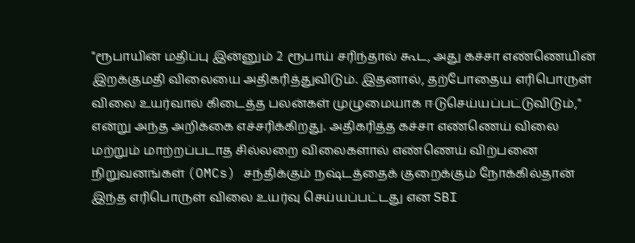"ரூபாயின் மதிப்பு இன்னும் 2 ரூபாய் சரிந்தால் கூட, அது கச்சா எண்ணெயின் இறக்குமதி விலையை அதிகரித்துவிடும். இதனால், தற்போதைய எரிபொருள் விலை உயர்வால் கிடைத்த பலன்கள் முழுமையாக ஈடுசெய்யப்பட்டுவிடும்," என்று அந்த அறிக்கை எச்சரிக்கிறது. அதிகரித்த கச்சா எண்ணெய் விலை மற்றும் மாற்றப்படாத சில்லறை விலைகளால் எண்ணெய் விற்பனை நிறுவனங்கள் (OMCs) சந்திக்கும் நஷ்டத்தைக் குறைக்கும் நோக்கில்தான் இந்த எரிபொருள் விலை உயர்வு செய்யப்பட்டது என SBI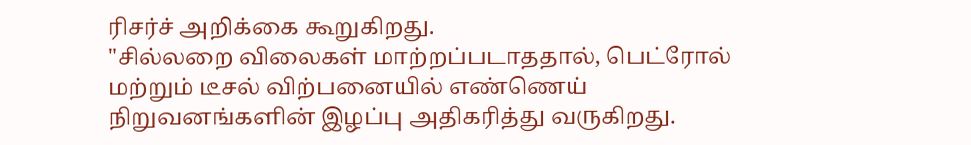ரிசர்ச் அறிக்கை கூறுகிறது.
"சில்லறை விலைகள் மாற்றப்படாததால், பெட்ரோல் மற்றும் டீசல் விற்பனையில் எண்ணெய் நிறுவனங்களின் இழப்பு அதிகரித்து வருகிறது.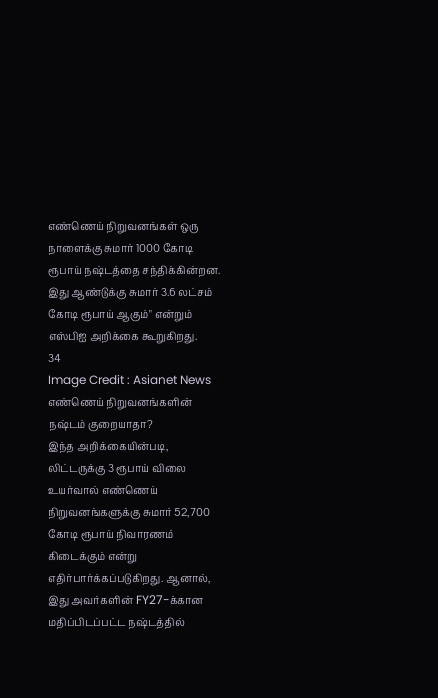எண்ணெய் நிறுவனங்கள் ஒரு நாளைக்கு சுமார் 1000 கோடி ரூபாய் நஷ்டத்தை சந்திக்கின்றன. இது ஆண்டுக்கு சுமார் 3.6 லட்சம் கோடி ரூபாய் ஆகும்" என்றும் எஸ்பிஐ அறிக்கை கூறுகிறது.
34
Image Credit : Asianet News
எண்ணெய் நிறுவனங்களின் நஷ்டம் குறையாதா?
இந்த அறிக்கையின்படி, லிட்டருக்கு 3 ரூபாய் விலை உயர்வால் எண்ணெய் நிறுவனங்களுக்கு சுமார் 52,700 கோடி ரூபாய் நிவாரணம் கிடைக்கும் என்று எதிர்பார்க்கப்படுகிறது. ஆனால், இது அவர்களின் FY27-க்கான மதிப்பிடப்பட்ட நஷ்டத்தில்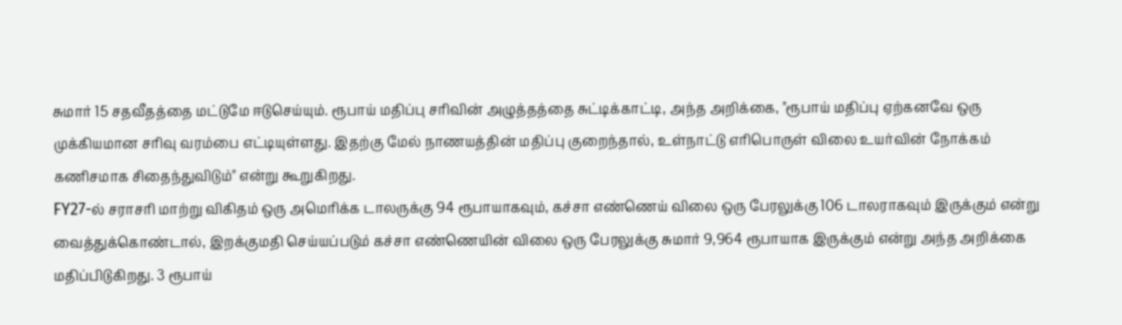சுமார் 15 சதவீதத்தை மட்டுமே ஈடுசெய்யும். ரூபாய் மதிப்பு சரிவின் அழுத்தத்தை சுட்டிக்காட்டி, அந்த அறிக்கை, "ரூபாய் மதிப்பு ஏற்கனவே ஒரு முக்கியமான சரிவு வரம்பை எட்டியுள்ளது. இதற்கு மேல் நாணயத்தின் மதிப்பு குறைந்தால், உள்நாட்டு எரிபொருள் விலை உயர்வின் நோக்கம் கணிசமாக சிதைந்துவிடும்" என்று கூறுகிறது.
FY27-ல் சராசரி மாற்று விகிதம் ஒரு அமெரிக்க டாலருக்கு 94 ரூபாயாகவும், கச்சா எண்ணெய் விலை ஒரு பேரலுக்கு 106 டாலராகவும் இருக்கும் என்று வைத்துக்கொண்டால், இறக்குமதி செய்யப்படும் கச்சா எண்ணெயின் விலை ஒரு பேரலுக்கு சுமார் 9,964 ரூபாயாக இருக்கும் என்று அந்த அறிக்கை மதிப்பிடுகிறது. 3 ரூபாய்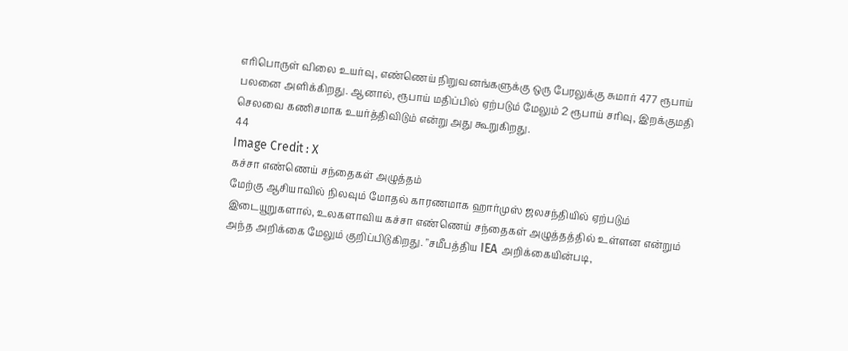எரிபொருள் விலை உயர்வு, எண்ணெய் நிறுவனங்களுக்கு ஒரு பேரலுக்கு சுமார் 477 ரூபாய் பலனை அளிக்கிறது. ஆனால், ரூபாய் மதிப்பில் ஏற்படும் மேலும் 2 ரூபாய் சரிவு, இறக்குமதி செலவை கணிசமாக உயர்த்திவிடும் என்று அது கூறுகிறது.
44
Image Credit : X
கச்சா எண்ணெய் சந்தைகள் அழுத்தம்
மேற்கு ஆசியாவில் நிலவும் மோதல் காரணமாக ஹார்முஸ் ஜலசந்தியில் ஏற்படும் இடையூறுகளால், உலகளாவிய கச்சா எண்ணெய் சந்தைகள் அழுத்தத்தில் உள்ளன என்றும் அந்த அறிக்கை மேலும் குறிப்பிடுகிறது. "சமீபத்திய IEA அறிக்கையின்படி,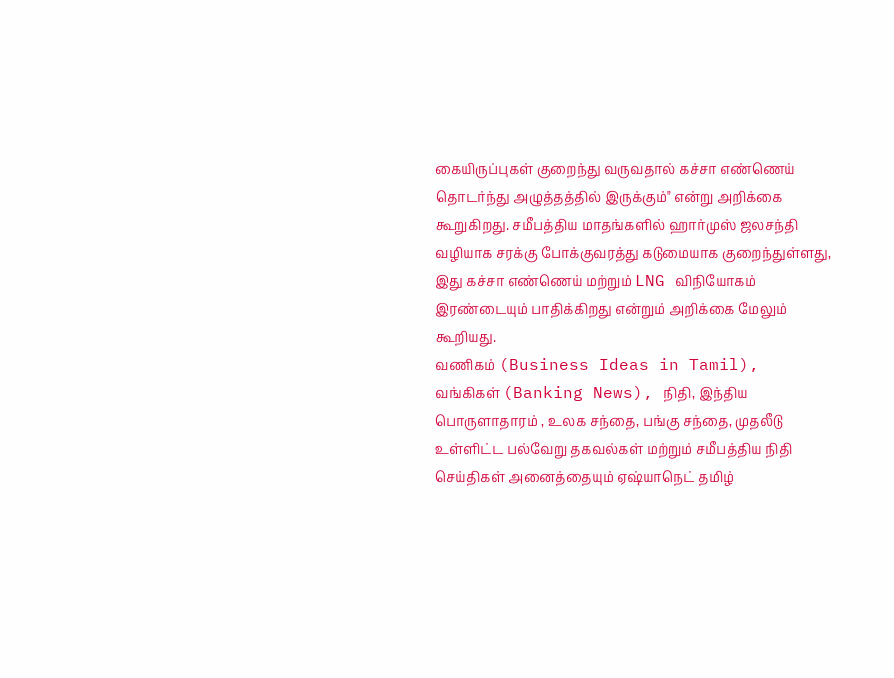கையிருப்புகள் குறைந்து வருவதால் கச்சா எண்ணெய் தொடர்ந்து அழுத்தத்தில் இருக்கும்" என்று அறிக்கை கூறுகிறது. சமீபத்திய மாதங்களில் ஹார்முஸ் ஜலசந்தி வழியாக சரக்கு போக்குவரத்து கடுமையாக குறைந்துள்ளது, இது கச்சா எண்ணெய் மற்றும் LNG விநியோகம் இரண்டையும் பாதிக்கிறது என்றும் அறிக்கை மேலும் கூறியது.
வணிகம் (Business Ideas in Tamil), வங்கிகள் (Banking News), நிதி, இந்திய பொருளாதாரம் , உலக சந்தை, பங்கு சந்தை, முதலீடு உள்ளிட்ட பல்வேறு தகவல்கள் மற்றும் சமீபத்திய நிதி செய்திகள் அனைத்தையும் ஏஷ்யாநெட் தமிழ்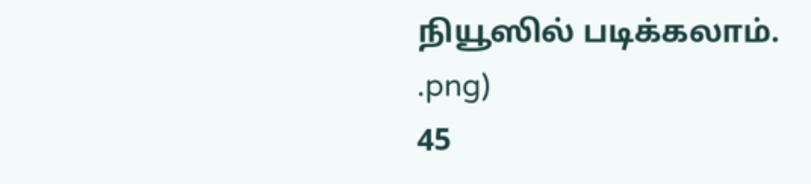நியூஸில் படிக்கலாம்.
.png)
45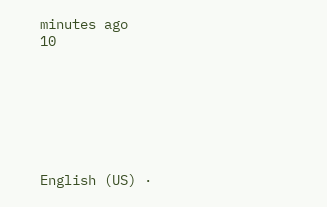minutes ago
10







English (US) ·